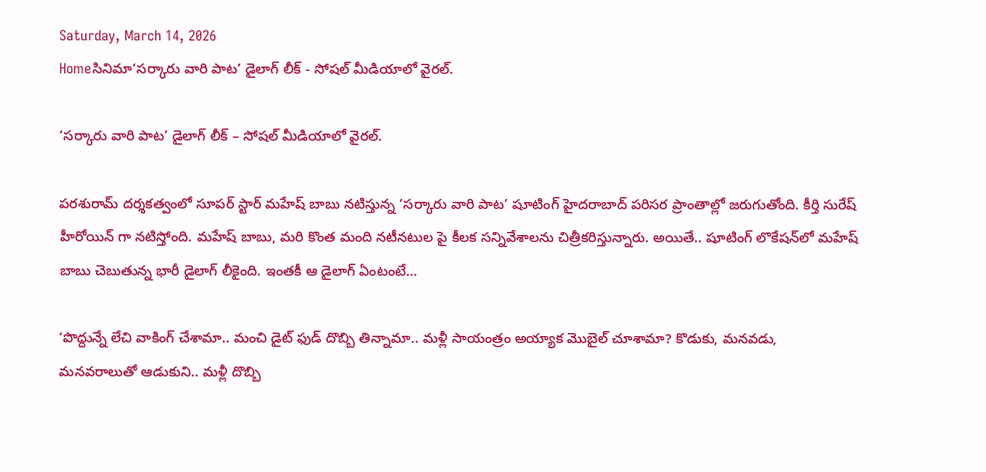Saturday, March 14, 2026
Homeసినిమా‘సర్కారు వారి పాట’ డైలాగ్ లీక్ - సోషల్ మీడియాలో వైరల్.

‘సర్కారు వారి పాట’ డైలాగ్ లీక్ – సోషల్ మీడియాలో వైరల్.

పరశురామ్ దర్శకత్వంలో సూపర్‌ స్టార్‌ మహేష్‌ బాబు నటిస్తున్న ‘సర్కారు వారి పాట’ షూటింగ్ హైదరాబాద్ పరిసర ప్రాంతాల్లో జరుగుతోంది. కీర్తి సురేష్ హీరోయిన్ గా నటిస్తోంది. మహేష్ బాబు, మరి కొంత మంది నటీనటుల పై కీలక సన్నివేశాలను చిత్రీకరిస్తున్నారు. అయితే.. షూటింగ్‌ లొకేషన్‌లో మహేష్‌ బాబు చెబుతున్న భారీ డైలాగ్‌ లీకైంది. ఇంతకీ ఆ డైలాగ్ ఏంటంటే…

‘పొద్దున్నే లేచి వాకింగ్ చేశామా.. మంచి డైట్ ఫుడ్ దొబ్బి తిన్నామా.. మళ్లీ సాయంత్రం అయ్యాక మొబైల్ చూశామా? కొడుకు, మనవడు, మనవరాలుతో ఆడుకుని.. మళ్లీ దొబ్బి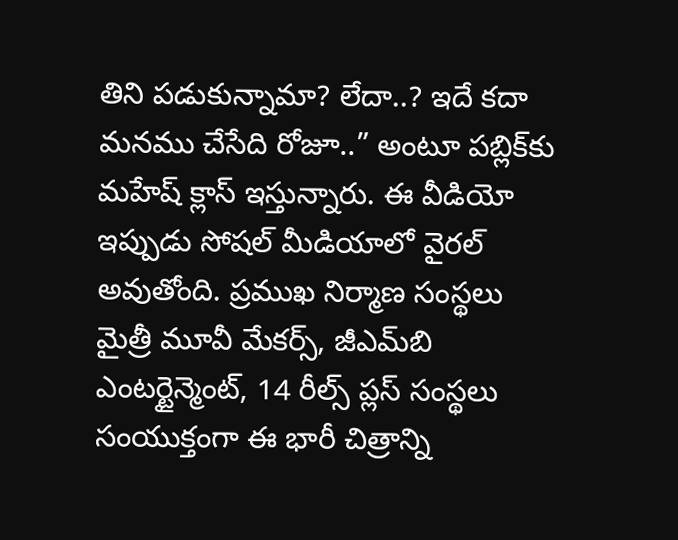తిని పడుకున్నామా? లేదా..? ఇదే కదా మనము చేసేది రోజూ..” అంటూ పబ్లిక్‌కు మహేష్‌ క్లాస్‌ ఇస్తున్నారు. ఈ వీడియో ఇప్పుడు సోషల్‌ మీడియాలో వైరల్‌ అవుతోంది. ప్రముఖ నిర్మాణ సంస్థలు మైత్రీ మూవీ మేకర్స్, జీఎమ్‌బి ఎంటర్టైన్మెంట్, 14 రీల్స్ ప్లస్ సంస్థలు సంయుక్తంగా ఈ భారీ చిత్రాన్ని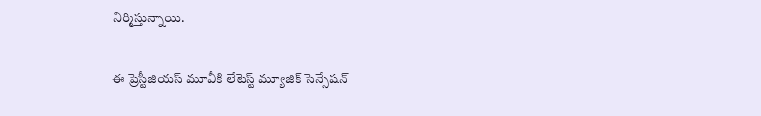నిర్మిస్తున్నాయి.

ఈ ప్రెస్టీజియస్ మూవీకి లేటెస్ట్ మ్యూజిక్ సెన్సేష‌న్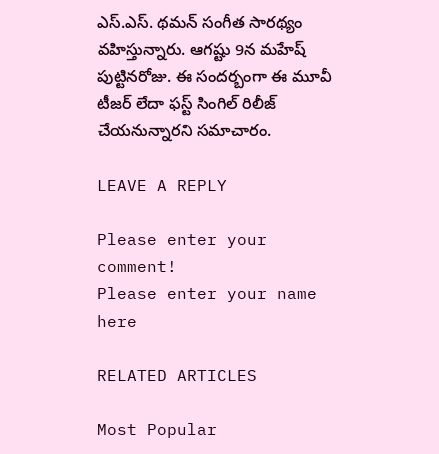ఎస్.ఎస్. థమన్ సంగీత సార‌థ్యం వ‌హిస్తున్నారు. ఆగష్టు 9న మహేష్ పుట్టినరోజు. ఈ సందర్బంగా ఈ మూవీ టీజర్ లేదా ఫస్ట్ సింగిల్ రిలీజ్ చేయనున్నారని సమాచారం.

LEAVE A REPLY

Please enter your comment!
Please enter your name here

RELATED ARTICLES

Most Popular